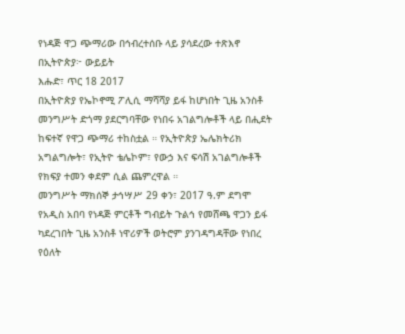የነዳጅ ዋጋ ጭማሪው በኅብረተሰቡ ላይ ያሳደረው ተጽእኖ በኢትዮጵያ፦ ውይይት
እሑድ፣ ጥር 18 2017
በኢትዮጵያ የኤኮኖሚ ፖሊሲ ማሻሻያ ይፋ ከሆነበት ጊዜ አንስቶ መንግሥት ድጎማ ያደርግባቸው የነበሩ አገልግሎቶች ላይ በሒደት ከፍተኛ የዋጋ ጭማሪ ተከስቷል ። የኢትዮጵያ ኤሌክትሪክ አግልግሎት፣ የኢትዮ ቴሌኮም፣ የውኃ እና ፍሳሽ አገልግሎቶች የክፍያ ተመን ቀደም ሲል ጨምረዋል ።
መንግሥት ማክሰኞ ታኅሣሥ 29 ቀን፣ 2017 ዓ.ም ደግሞ የአዲስ አበባ የነዳጅ ምርቶች ግብይት ጉልኅ የመሸጫ ዋጋን ይፋ ካደረገበት ጊዜ አንስቶ ነዋሪዎች ወትሮም ያንገዳግዳቸው የነበረ የዕለት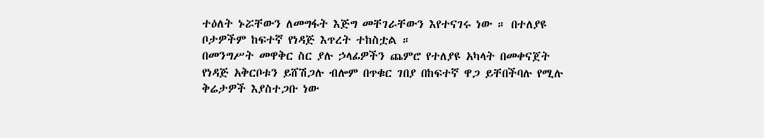ተዕለት ኑሯቸውን ለመግፋት እጅግ መቸገራቸውን እየተናገሩ ነው ። በተለያዩ ቦታዎችም ከፍተኛ የነዳጅ እጥረት ተከስቷል ።
በመንግሥት መዋቅር ስር ያሉ ኃላፊዎችን ጨምሮ የተለያዩ አካላት በመቀናጀት የነዳጅ አቅርቦቱን ይሸሽጋሉ ብሎም በጥቁር ገበያ በከፍተኛ ዋጋ ይቸበችባሉ የሚሉ ቅሬታዎች እያስተጋቡ ነው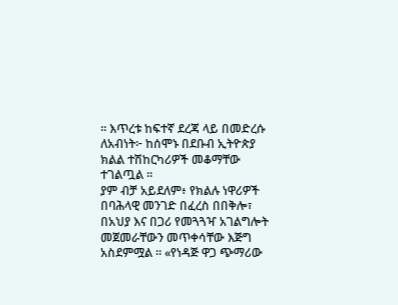። እጥረቱ ከፍተኛ ደረጃ ላይ በመድረሱ ለአብነት፦ ከሰሞኑ በደቡብ ኢትዮጵያ ክልል ተሽከርካሪዎች መቆማቸው ተገልጧል ።
ያም ብቻ አይደለም፥ የክልሉ ነዋሪዎች በባሕላዊ መንገድ በፈረስ በበቅሎ፣ በአህያ እና በጋሪ የመጓጓዣ አገልግሎት መጀመራቸውን መጥቀሳቸው እጅግ አስደምሟል ። «የነዳጅ ዋጋ ጭማሪው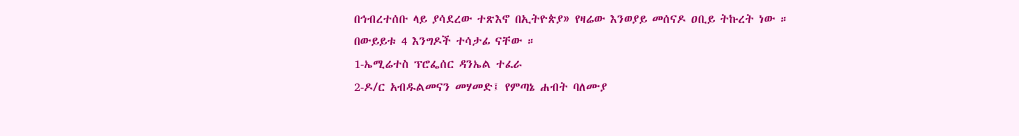በኅብረተሰቡ ላይ ያሳደረው ተጽእኖ በኢትዮጵያ» የዛሬው እንወያይ መሰናዶ ዐቢይ ትኩረት ነው ። በውይይቱ 4 እንግዶች ተሳታፊ ናቸው ።
1-ኤሚሬተስ ፕሮፌሰር ዳንኤል ተፈራ
2-ዶ/ር አብዱልመናን መሃመድ፤ የምጣኔ ሐብት ባለሙያ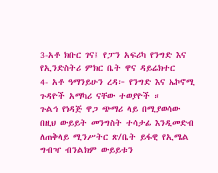3-አቶ ክቡር ገና፤ የፓን አፍሪካ የንግድ እና የኢንድስትሪ ምክር ቤት ዋና ዳይሬክተር
4- አቶ ዓማንይሁን ረዳ፦ የንግድ እና ኤኮኖሚ ጉዳዮች አማካሪ ናቸው ተወያዮች ።
ጉልኅ የነዳጅ ዋጋ ጭማሪ ላይ በሚያወሳው በዚህ ውይይት መንግስት ተሳታፊ እንዲመድብ ለጠቅላይ ሚንሥትር ጽ/ቤት ይፋዊ የኢሜል ግብዣ ብንልክም ውይይቱን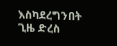እስካደረግንበት ጊዜ ድረስ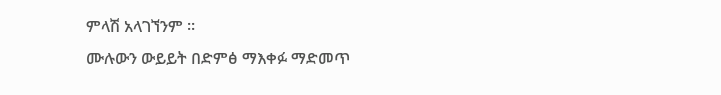ምላሽ አላገኘንም ።
ሙሉውን ውይይት በድምፅ ማእቀፉ ማድመጥ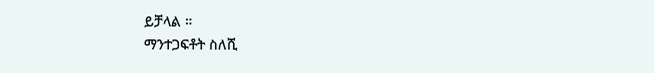ይቻላል ።
ማንተጋፍቶት ስለሺ